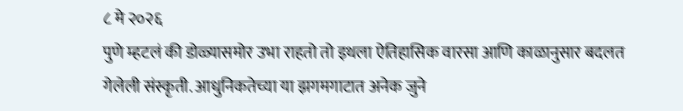८ मे २०२६
पुणे म्हटलं की डोळ्यासमोर उभा राहतो तो इथला ऐतिहासिक वारसा आणि काळानुसार बदलत गेलेली संस्कृती. आधुनिकतेच्या या झगमगाटात अनेक जुने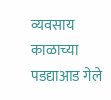व्यवसाय काळाच्या पडद्याआड गेले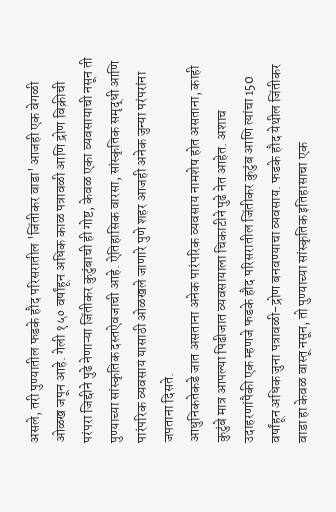असले, तरी पुण्यातील फडके हौद परिसरातील 'जिंतीकर वाडा' आजही एक वेगळी ओळख जपून आहे. गेली १५० वर्षांहून अधिक काळ पत्रावळी आणि द्रोण विक्रीची परंपरा जिद्दीने पुढे नेणाऱ्या जिंतीकर कुटुंबाची ही गोष्ट, केवळ एका व्यवसायाची नसून ती पुण्याच्या सांस्कृतिक दस्तऐवजाची आहे. ऐतिहासिक वारसा, सांस्कृतिक समृद्धी आणि पारंपरिक व्यवसाय यासाठी ओळखले जाणारे पुणे शहर आजही अनेक जुन्या परंपरांना जपताना दिसते.
आधुनिकतेकडे जात असताना अनेक पारंपरिक व्यवसाय नामशेष होत असताना, काही कुटुंबे मात्र आपल्या पिढीजात व्यवसायाला चिकाटीने पुढे नेत आहेत. अशाच उदाहरणांपैकी एक म्हणजे फडके हौद परिसरातील जिंतीकर कुटुंब आणि त्यांचा 150 वर्षांहून अधिक जुना पत्रावळी-द्रोण बनवण्याचा व्यवसाय. फडके हौद येथील जिंतीकर वाडा हा केवळ वास्तू नसून, तो पुण्याच्या सांस्कृतिक इतिहासाचा एक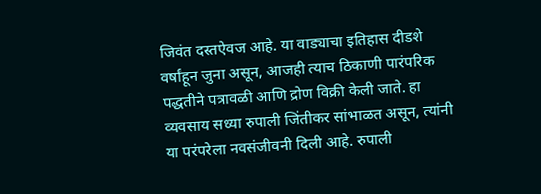जिवंत दस्तऐवज आहे. या वाड्याचा इतिहास दीडशे वर्षांहून जुना असून, आजही त्याच ठिकाणी पारंपरिक पद्धतीने पत्रावळी आणि द्रोण विक्री केली जाते. हा व्यवसाय सध्या रुपाली जिंतीकर सांभाळत असून, त्यांनी या परंपरेला नवसंजीवनी दिली आहे. रुपाली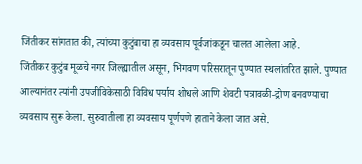जिंतीकर सांगतात की, त्यांच्या कुटुंबाचा हा व्यवसाय पूर्वजांकडून चालत आलेला आहे.
जिंतीकर कुटुंब मूळचे नगर जिल्ह्यातील असून, भिगवण परिसरातून पुण्यात स्थलांतरित झाले. पुण्यात आल्यानंतर त्यांनी उपजीविकेसाठी विविध पर्याय शोधले आणि शेवटी पत्रावळी-द्रोण बनवण्याचा व्यवसाय सुरू केला. सुरुवातीला हा व्यवसाय पूर्णपणे हाताने केला जात असे.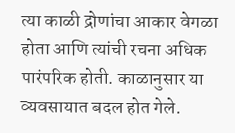त्या काळी द्रोणांचा आकार वेगळा होता आणि त्यांची रचना अधिक पारंपरिक होती. काळानुसार या व्यवसायात बदल होत गेले.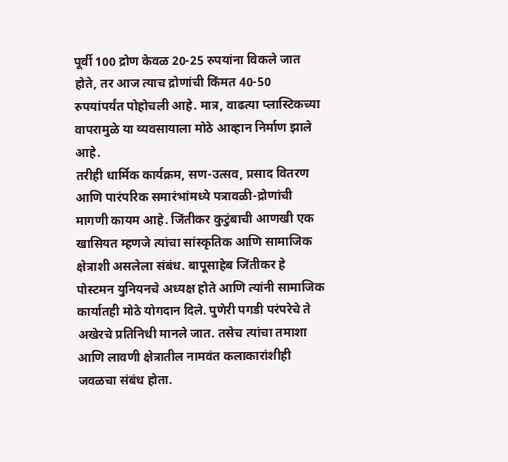पूर्वी 100 द्रोण केवळ 20-25 रुपयांना विकले जात होते, तर आज त्याच द्रोणांची किंमत 40-50 रुपयांपर्यंत पोहोचली आहे. मात्र, वाढत्या प्लास्टिकच्या वापरामुळे या व्यवसायाला मोठे आव्हान निर्माण झाले आहे.
तरीही धार्मिक कार्यक्रम, सण-उत्सव, प्रसाद वितरण आणि पारंपरिक समारंभांमध्ये पत्रावळी-द्रोणांची मागणी कायम आहे. जिंतीकर कुटुंबाची आणखी एक खासियत म्हणजे त्यांचा सांस्कृतिक आणि सामाजिक क्षेत्राशी असलेला संबंध. बापूसाहेब जिंतीकर हे पोस्टमन युनियनचे अध्यक्ष होते आणि त्यांनी सामाजिक कार्यातही मोठे योगदान दिले. पुणेरी पगडी परंपरेचे ते अखेरचे प्रतिनिधी मानले जात. तसेच त्यांचा तमाशा आणि लावणी क्षेत्रातील नामवंत कलाकारांशीही जवळचा संबंध होता.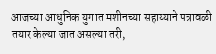आजच्या आधुनिक युगात मशीनच्या सहाय्याने पत्रावळी तयार केल्या जात असल्या तरी,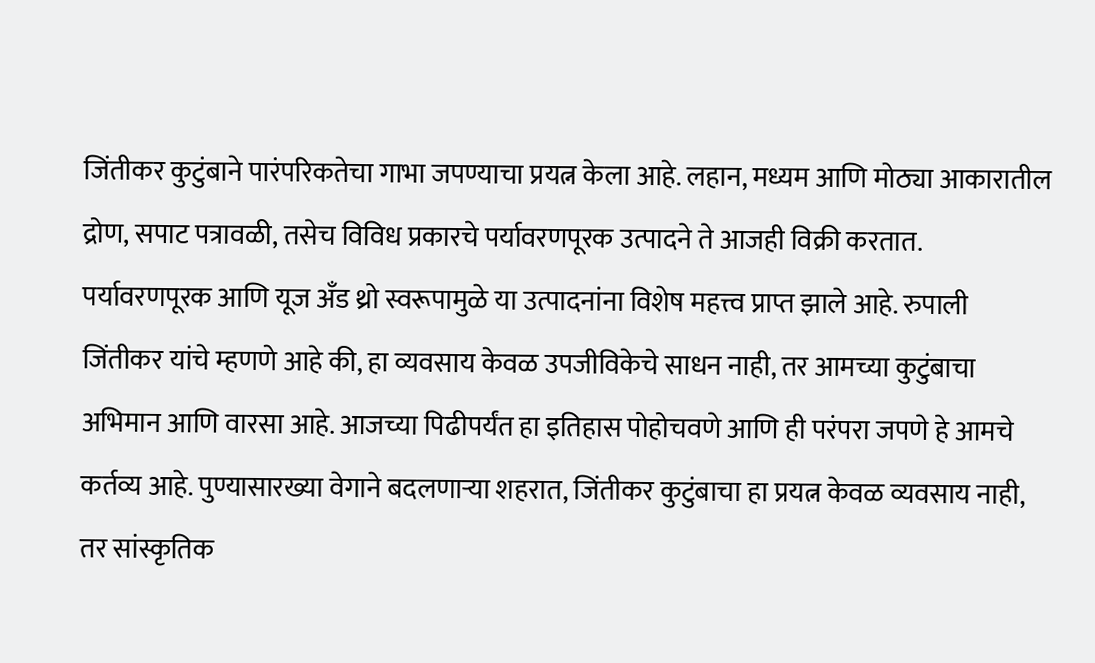जिंतीकर कुटुंबाने पारंपरिकतेचा गाभा जपण्याचा प्रयत्न केला आहे. लहान, मध्यम आणि मोठ्या आकारातील द्रोण, सपाट पत्रावळी, तसेच विविध प्रकारचे पर्यावरणपूरक उत्पादने ते आजही विक्री करतात. पर्यावरणपूरक आणि यूज अँड थ्रो स्वरूपामुळे या उत्पादनांना विशेष महत्त्व प्राप्त झाले आहे. रुपाली जिंतीकर यांचे म्हणणे आहे की, हा व्यवसाय केवळ उपजीविकेचे साधन नाही, तर आमच्या कुटुंबाचा अभिमान आणि वारसा आहे. आजच्या पिढीपर्यंत हा इतिहास पोहोचवणे आणि ही परंपरा जपणे हे आमचे कर्तव्य आहे. पुण्यासारख्या वेगाने बदलणाऱ्या शहरात, जिंतीकर कुटुंबाचा हा प्रयत्न केवळ व्यवसाय नाही, तर सांस्कृतिक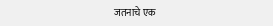जतनाचे एक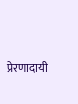प्रेरणादायी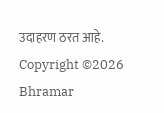उदाहरण ठरत आहे.
Copyright ©2026 Bhramar